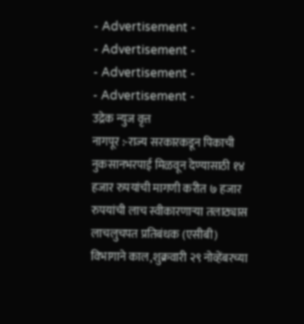- Advertisement -
- Advertisement -
- Advertisement -
- Advertisement -
उद्रेक न्युज वृत्त
नागपूर :-राज्य सरकारकडून पिकाची नुकसानभरपाई मिळवून देण्यासाठी १४ हजार रुपयांची मागणी करीत ७ हजार रुपयांची लाच स्वीकारणाऱ्या तलाठ्यास लाचलुचपत प्रतिबंधक (एसीबी) विभागाने काल,शुक्रवारी २९ नोव्हेंबरच्या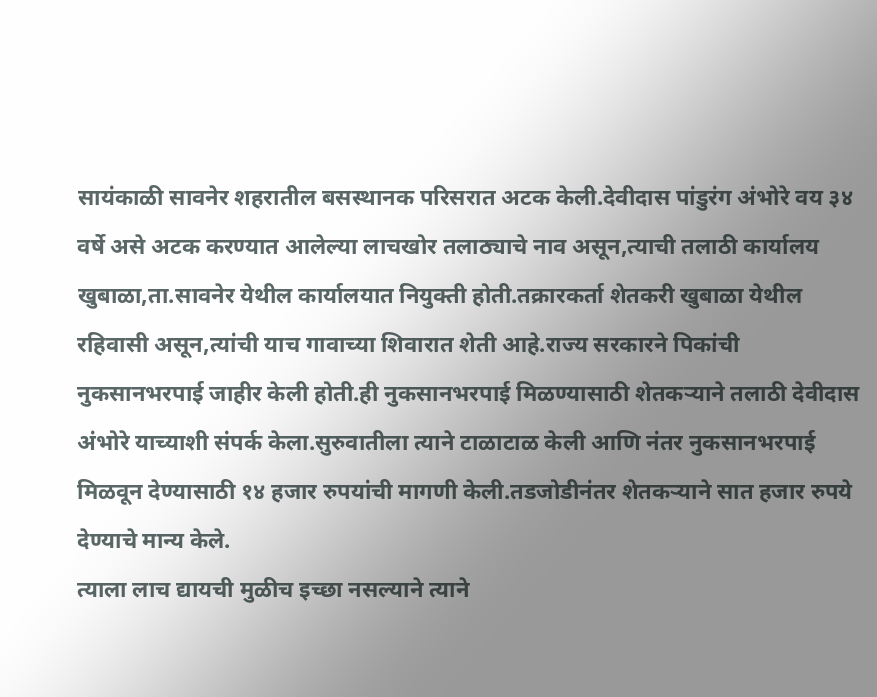सायंकाळी सावनेर शहरातील बसस्थानक परिसरात अटक केली.देवीदास पांडुरंग अंभोरे वय ३४ वर्षे असे अटक करण्यात आलेल्या लाचखोर तलाठ्याचे नाव असून,त्याची तलाठी कार्यालय खुबाळा,ता.सावनेर येथील कार्यालयात नियुक्ती होती.तक्रारकर्ता शेतकरी खुबाळा येथील रहिवासी असून,त्यांची याच गावाच्या शिवारात शेती आहे.राज्य सरकारने पिकांची नुकसानभरपाई जाहीर केली होती.ही नुकसानभरपाई मिळण्यासाठी शेतकऱ्याने तलाठी देवीदास अंभोरे याच्याशी संपर्क केला.सुरुवातीला त्याने टाळाटाळ केली आणि नंतर नुकसानभरपाई मिळवून देण्यासाठी १४ हजार रुपयांची मागणी केली.तडजोडीनंतर शेतकऱ्याने सात हजार रुपये देण्याचे मान्य केले.
त्याला लाच द्यायची मुळीच इच्छा नसल्याने त्याने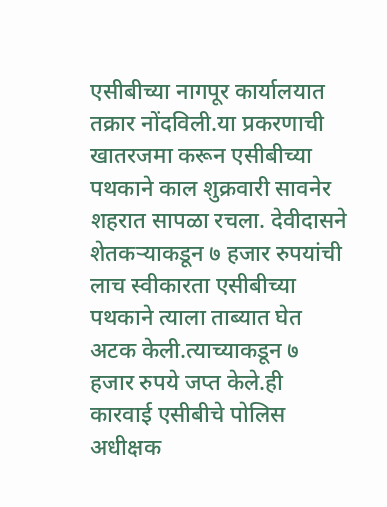एसीबीच्या नागपूर कार्यालयात तक्रार नोंदविली.या प्रकरणाची खातरजमा करून एसीबीच्या पथकाने काल शुक्रवारी सावनेर शहरात सापळा रचला. देवीदासने शेतकऱ्याकडून ७ हजार रुपयांची लाच स्वीकारता एसीबीच्या पथकाने त्याला ताब्यात घेत अटक केली.त्याच्याकडून ७ हजार रुपये जप्त केले.ही कारवाई एसीबीचे पोलिस अधीक्षक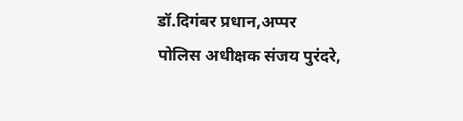डॉ.दिगंबर प्रधान,अप्पर पोलिस अधीक्षक संजय पुरंदरे,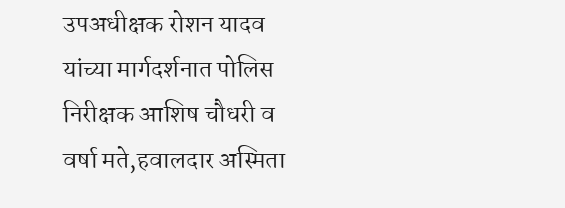उपअधीक्षक रोशन यादव यांच्या मार्गदर्शनात पोलिस निरीक्षक आशिष चौधरी व वर्षा मते,हवालदार अस्मिता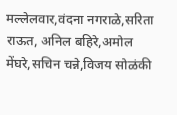मल्लेलवार,वंदना नगराळे,सरिता राऊत, अनिल बहिरे,अमोल मेंघरे,सचिन चन्ने,विजय सोळंकी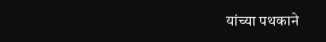यांच्या पथकाने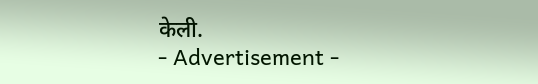केली.
- Advertisement -